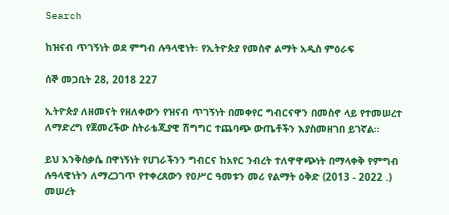Search

ከዝናብ ጥገኝነት ወደ ምግብ ሉዓላዊነት፡ የኢትዮጵያ የመስኖ ልማት አዲስ ምዕራፍ

ሰኞ መጋቢት 28, 2018 227

ኢትዮጵያ ለዘመናት የዘለቀውን የዝናብ ጥገኝነት በመቀየር ግብርናዋን በመስኖ ላይ የተመሠረተ ለማድረግ የጀመረችው ስትራቴጂያዊ ሽግግር ተጨባጭ ውጤቶችን እያስመዘገበ ይገኛል።

ይህ እንቅስቃሴ በዋነኝነት የሀገራችንን ግብርና ከአየር ንብረት ተለዋዋጭነት በማላቀቅ የምግብ ሉዓላዊነትን ለማረጋገጥ የተቀረጸውን የዐሥር ዓመቱን መሪ የልማት ዕቅድ (2013 - 2022 .) መሠረት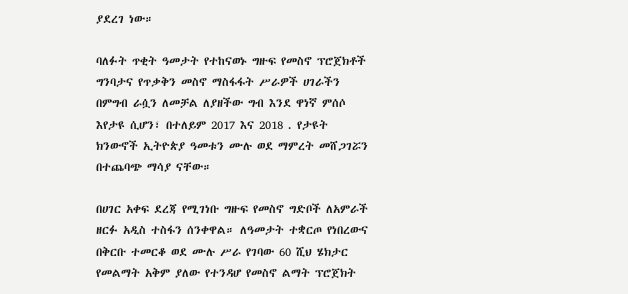ያደረገ ነው።

ባለፉት ጥቂት ዓመታት የተከናወኑ ግዙፍ የመስኖ ፕሮጀክቶች ግንባታና የጥቃቅን መስኖ ማስፋፋት ሥራዎች ሀገራችን በምግብ ራሷን ለመቻል ለያዘችው ግብ እንደ ዋነኛ ምሰሶ እየታዩ ሲሆን፣ በተለይም 2017 እና 2018 . የታዩት ክንውኖች ኢትዮጵያ ዓመቱን ሙሉ ወደ ማምረት መሸጋገሯን በተጨባጭ ማሳያ ናቸው።

በሀገር አቀፍ ደረጃ የሚገነቡ ግዙፍ የመስኖ ግድቦች ለአምራች ዘርፉ አዲስ ተስፋን ሰንቀዋል። ለዓመታት ተቋርጦ የነበረውና በቅርቡ ተመርቆ ወደ ሙሉ ሥራ የገባው 60 ሺህ ሄክታር የመልማት አቅም ያለው የተንዳሆ የመስኖ ልማት ፕሮጀክት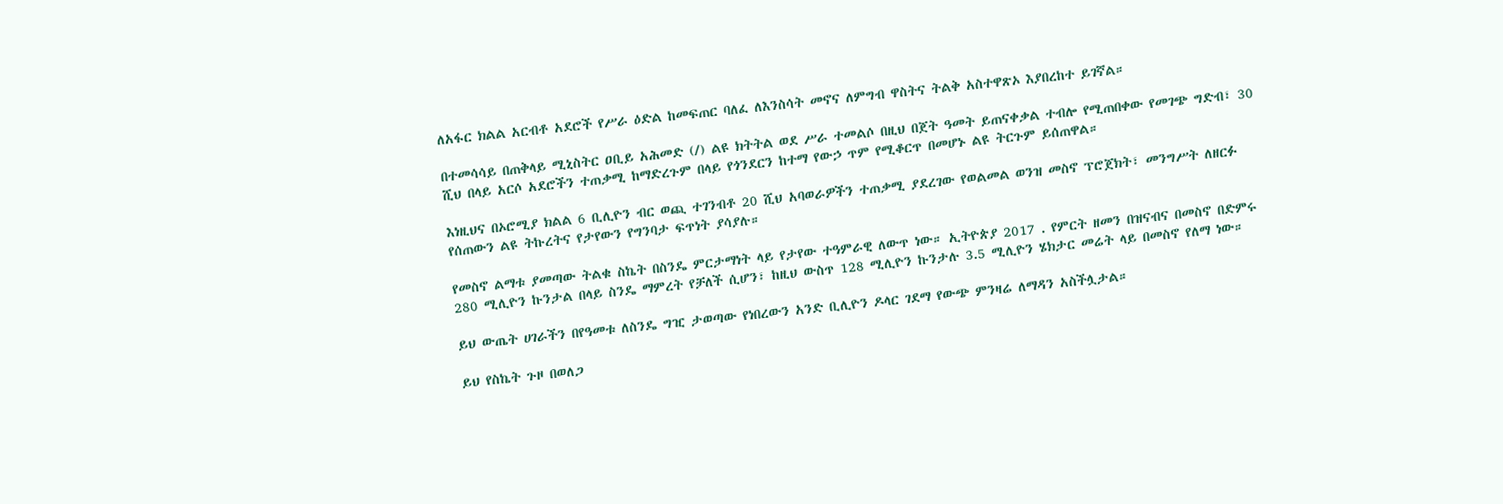ለአፋር ክልል አርብቶ አደሮች የሥራ ዕድል ከመፍጠር ባለፈ ለእንስሳት መኖና ለምግብ ዋስትና ትልቅ አስተዋጽኦ እያበረከተ ይገኛል።

በተመሳሳይ በጠቅላይ ሚኒስትር ዐቢይ አሕመድ (/) ልዩ ክትትል ወደ ሥራ ተመልሶ በዚህ በጀት ዓመት ይጠናቀቃል ተብሎ የሚጠበቀው የመገጭ ግድብ፣ 30 ሺህ በላይ አርሶ አደሮችን ተጠቃሚ ከማድረጉም በላይ የጎንደርን ከተማ የውኃ ጥም የሚቆርጥ በመሆኑ ልዩ ትርጉም ይሰጠዋል።

እነዚህና በኦሮሚያ ክልል 6 ቢሊዮን ብር ወጪ ተገንብቶ 20 ሺህ አባወራዎችን ተጠቃሚ ያደረገው የወልመል ወንዝ መስኖ ፕሮጀክት፣ መንግሥት ለዘርፉ የሰጠውን ልዩ ትኩረትና የታየውን የግንባታ ፍጥነት ያሳያሉ።

የመስኖ ልማቱ ያመጣው ትልቁ ስኬት በስንዴ ምርታማነት ላይ የታየው ተዓምራዊ ለውጥ ነው። ኢትዮጵያ 2017 . የምርት ዘመን በዝናብና በመስኖ በድምሩ 280 ሚሊዮን ኩንታል በላይ ስንዴ ማምረት የቻለች ሲሆን፣ ከዚህ ውስጥ 128 ሚሊዮን ኩንታሉ 3.5 ሚሊዮን ሄክታር መሬት ላይ በመስኖ የለማ ነው።

ይህ ውጤት ሀገራችን በየዓመቱ ለስንዴ ግዢ ታወጣው የነበረውን አንድ ቢሊዮን ዶላር ገደማ የውጭ ምንዛሬ ለማዳን አስችሏታል።

ይህ የስኬት ጉዞ በወለጋ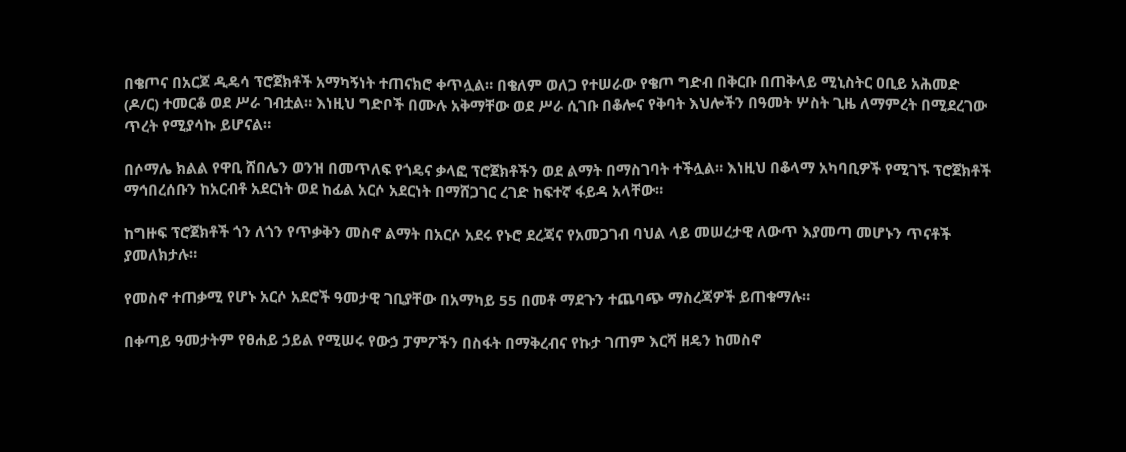በቄጦና በአርጆ ዲዴሳ ፕሮጀክቶች አማካኝነት ተጠናክሮ ቀጥሏል። በቄለም ወለጋ የተሠራው የቄጦ ግድብ በቅርቡ በጠቅላይ ሚኒስትር ዐቢይ አሕመድ (ዶ/ር) ተመርቆ ወደ ሥራ ገብቷል። እነዚህ ግድቦች በሙሉ አቅማቸው ወደ ሥራ ሲገቡ በቆሎና የቅባት እህሎችን በዓመት ሦስት ጊዜ ለማምረት በሚደረገው ጥረት የሚያሳኩ ይሆናል።

በሶማሌ ክልል የዋቢ ሸበሌን ወንዝ በመጥለፍ የጎዴና ቃላፎ ፕሮጀክቶችን ወደ ልማት በማስገባት ተችሏል። እነዚህ በቆላማ አካባቢዎች የሚገኙ ፕሮጀክቶች ማኅበረሰቡን ከአርብቶ አደርነት ወደ ከፊል አርሶ አደርነት በማሸጋገር ረገድ ከፍተኛ ፋይዳ አላቸው።

ከግዙፍ ፕሮጀክቶች ጎን ለጎን የጥቃቅን መስኖ ልማት በአርሶ አደሩ የኑሮ ደረጃና የአመጋገብ ባህል ላይ መሠረታዊ ለውጥ እያመጣ መሆኑን ጥናቶች ያመለክታሉ።

የመስኖ ተጠቃሚ የሆኑ አርሶ አደሮች ዓመታዊ ገቢያቸው በአማካይ 55 በመቶ ማደጉን ተጨባጭ ማስረጃዎች ይጠቁማሉ።

በቀጣይ ዓመታትም የፀሐይ ኃይል የሚሠሩ የውኃ ፓምፖችን በስፋት በማቅረብና የኩታ ገጠም እርሻ ዘዴን ከመስኖ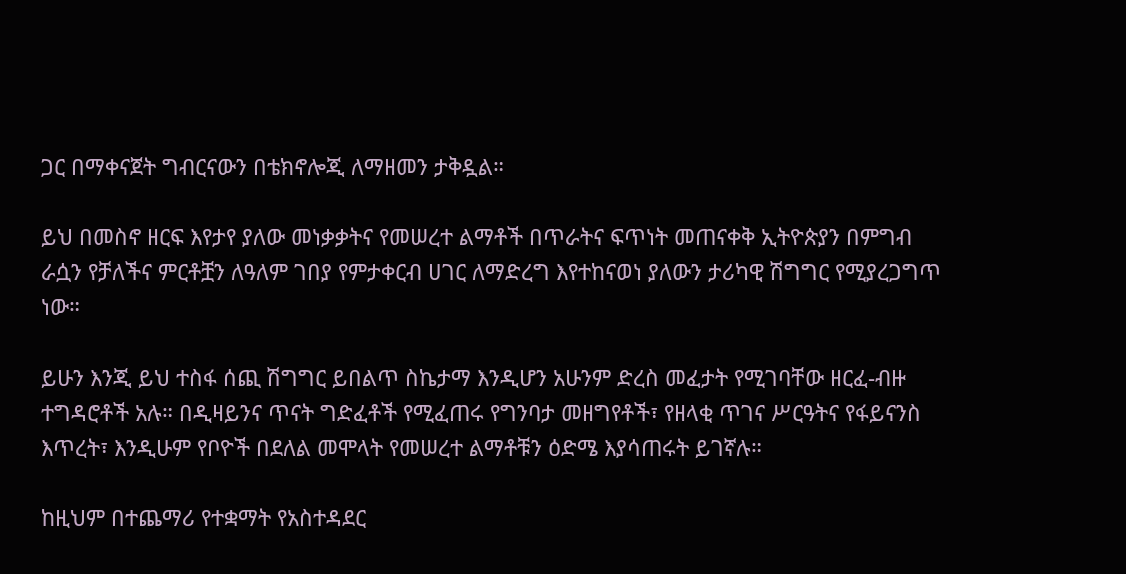ጋር በማቀናጀት ግብርናውን በቴክኖሎጂ ለማዘመን ታቅዷል።

ይህ በመስኖ ዘርፍ እየታየ ያለው መነቃቃትና የመሠረተ ልማቶች በጥራትና ፍጥነት መጠናቀቅ ኢትዮጵያን በምግብ ራሷን የቻለችና ምርቶቿን ለዓለም ገበያ የምታቀርብ ሀገር ለማድረግ እየተከናወነ ያለውን ታሪካዊ ሽግግር የሚያረጋግጥ ነው።

ይሁን እንጂ ይህ ተስፋ ሰጪ ሽግግር ይበልጥ ስኬታማ እንዲሆን አሁንም ድረስ መፈታት የሚገባቸው ዘርፈ-ብዙ ተግዳሮቶች አሉ። በዲዛይንና ጥናት ግድፈቶች የሚፈጠሩ የግንባታ መዘግየቶች፣ የዘላቂ ጥገና ሥርዓትና የፋይናንስ እጥረት፣ እንዲሁም የቦዮች በደለል መሞላት የመሠረተ ልማቶቹን ዕድሜ እያሳጠሩት ይገኛሉ።

ከዚህም በተጨማሪ የተቋማት የአስተዳደር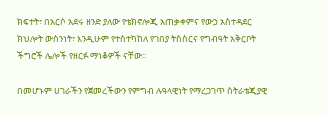ክፍተት፣ በአርሶ አደሩ ዘንድ ያለው የቴክኖሎጂ አጠቃቀምና የውኃ አስተዳደር ክህሎት ውስንነት፣ እንዲሁም የተስተካከለ የገበያ ትስስርና የግብዓት አቅርቦት ችግሮች ሌሎች የዘርፉ ማነቆዎች ናቸው።

በመሆኑም ሀገራችን የጀመረችውን የምግብ ሉዓላዊነት የማረጋገጥ ስትራቴጂያዊ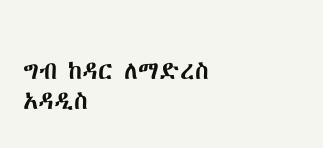ግብ ከዳር ለማድረስ አዳዲስ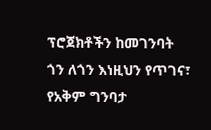ፕሮጀክቶችን ከመገንባት ጎን ለጎን እነዚህን የጥገና፣ የአቅም ግንባታ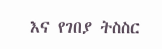እና የገበያ ትስስር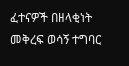ፈተናዎች በዘላቂነት መቅረፍ ወሳኝ ተግባር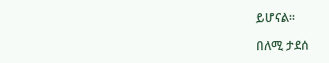ይሆናል።

በለሚ ታደሰ